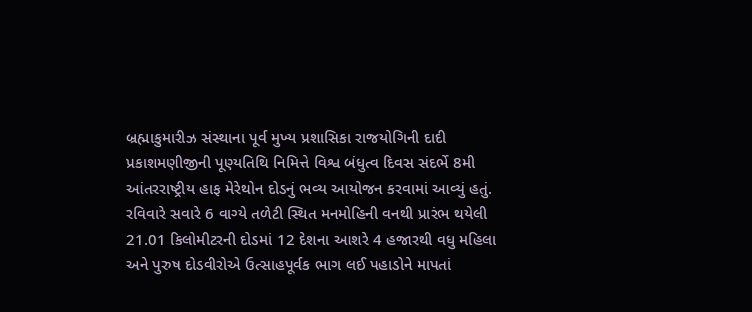બ્રહ્માકુમારીઝ સંસ્થાના પૂર્વ મુખ્ય પ્રશાસિકા રાજયોગિની દાદી પ્રકાશમણીજીની પૂણ્યતિથિ નિમિત્તે વિશ્વ બંધુત્વ દિવસ સંદર્ભે 8મી આંતરરાષ્ટ્રીય હાફ મેરેથોન દોડનું ભવ્ય આયોજન કરવામાં આવ્યું હતું. રવિવારે સવારે 6 વાગ્યે તળેટી સ્થિત મનમોહિની વનથી પ્રારંભ થયેલી 21.01 કિલોમીટરની દોડમાં 12 દેશના આશરે 4 હજારથી વધુ મહિલા અને પુરુષ દોડવીરોએ ઉત્સાહપૂર્વક ભાગ લઈ પહાડોને માપતાં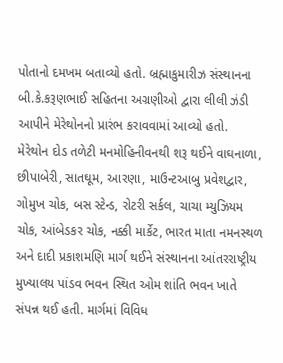પોતાનો દમખમ બતાવ્યો હતો. બ્રહ્માકુમારીઝ સંસ્થાનના બી.કે.કરૂણભાઈ સહિતના અગ્રણીઓ દ્વારા લીલી ઝંડી આપીને મેરેથોનનો પ્રારંભ કરાવવામાં આવ્યો હતો.
મેરેથોન દોડ તળેટી મનમોહિનીવનથી શરૂ થઈને વાઘનાળા, છીપાબેરી, સાતઘૂમ, આરણા, માઉન્ટઆબુ પ્રવેશદ્વાર, ગોમુખ ચોક, બસ સ્ટેન્ડ, રોટરી સર્કલ, ચાચા મ્યુઝિયમ ચોક, આંબેડકર ચોક, નક્કી માર્કેટ, ભારત માતા નમનસ્થળ અને દાદી પ્રકાશમણિ માર્ગ થઈને સંસ્થાનના આંતરરાષ્ટ્રીય મુખ્યાલય પાંડવ ભવન સ્થિત ઓમ શાંતિ ભવન ખાતે સંપન્ન થઈ હતી. માર્ગમાં વિવિધ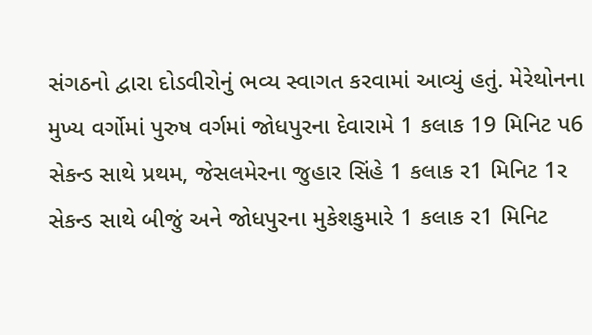સંગઠનો દ્વારા દોડવીરોનું ભવ્ય સ્વાગત કરવામાં આવ્યું હતું. મેરેથોનના મુખ્ય વર્ગોમાં પુરુષ વર્ગમાં જોધપુરના દેવારામે 1 કલાક 19 મિનિટ પ6 સેકન્ડ સાથે પ્રથમ, જેસલમેરના જુહાર સિંહે 1 કલાક ર1 મિનિટ 1ર સેકન્ડ સાથે બીજું અને જોધપુરના મુકેશકુમારે 1 કલાક ર1 મિનિટ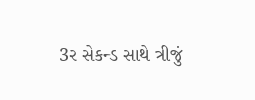3ર સેકન્ડ સાથે ત્રીજું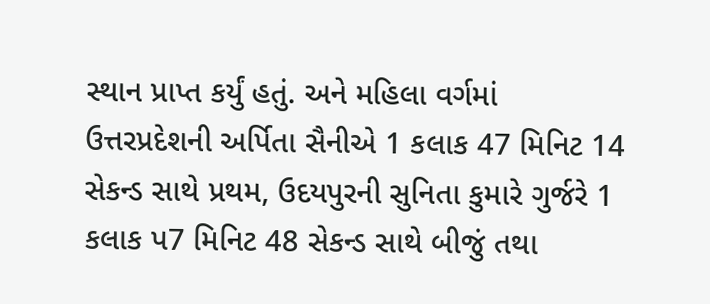સ્થાન પ્રાપ્ત કર્યું હતું. અને મહિલા વર્ગમાં ઉત્તરપ્રદેશની અર્પિતા સૈનીએ 1 કલાક 47 મિનિટ 14 સેકન્ડ સાથે પ્રથમ, ઉદયપુરની સુનિતા કુમારે ગુર્જરે 1 કલાક પ7 મિનિટ 48 સેકન્ડ સાથે બીજું તથા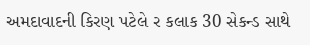અમદાવાદની કિરણ પટેલે ર કલાક 30 સેકન્ડ સાથે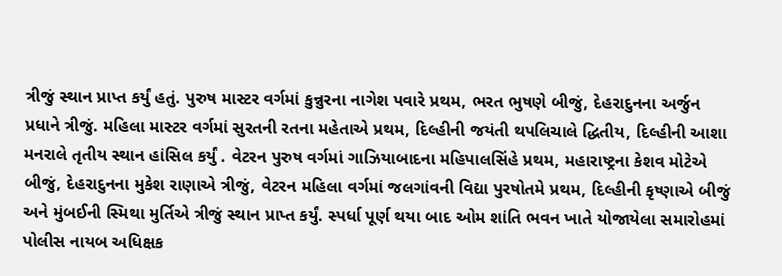ત્રીજું સ્થાન પ્રાપ્ત કર્યું હતું. પુરુષ માસ્ટર વર્ગમાં કુન્નુરના નાગેશ પવારે પ્રથમ, ભરત ભુષણે બીજું, દેહરાદુનના અર્જુન પ્રધાને ત્રીજું. મહિલા માસ્ટર વર્ગમાં સુરતની રતના મહેતાએ પ્રથમ, દિલ્હીની જયંતી થપલિચાલે દ્ધિતીય, દિલ્હીની આશા મનરાલે તૃતીય સ્થાન હાંસિલ કર્યું . વેટરન પુરુષ વર્ગમાં ગાઝિયાબાદના મહિપાલસિંહે પ્રથમ, મહારાષ્ટ્રના કેશવ મોટેએ બીજું, દેહરાદુનના મુકેશ રાણાએ ત્રીજું, વેટરન મહિલા વર્ગમાં જલગાંવની વિદ્યા પુરષોતમે પ્રથમ, દિલ્હીની કૃષ્ણાએ બીજું અને મુંબઈની સ્મિથા મુર્તિએ ત્રીજું સ્થાન પ્રાપ્ત કર્યું. સ્પર્ધા પૂર્ણ થયા બાદ ઓમ શાંતિ ભવન ખાતે યોજાયેલા સમારોહમાં પોલીસ નાયબ અધિક્ષક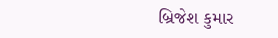બ્રિજેશ કુમાર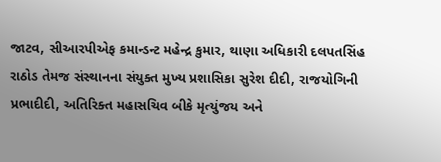જાટવ, સીઆરપીએફ કમાન્ડન્ટ મહેન્દ્ર કુમાર, થાણા અધિકારી દલપતસિંહ રાઠોડ તેમજ સંસ્થાનના સંયુક્ત મુખ્ય પ્રશાસિકા સુરેશ દીદી, રાજયોગિની પ્રભાદીદી, અતિરિક્ત મહાસચિવ બીકે મૃત્યુંજય અને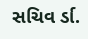સચિવ ર્ડા.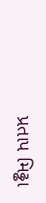પ્રતાપ મિઢ્ઢા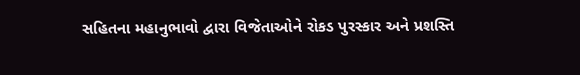સહિતના મહાનુભાવો દ્વારા વિજેતાઓને રોકડ પુરસ્કાર અને પ્રશસ્તિ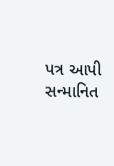પત્ર આપી સન્માનિત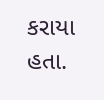કરાયા હતા.